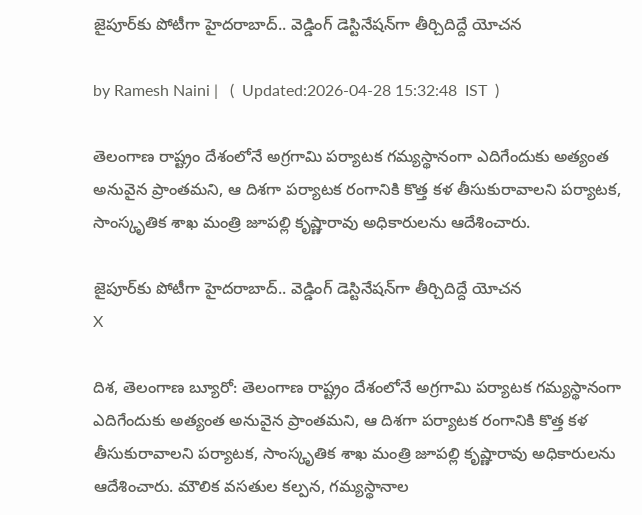జైపూర్‌కు పోటీగా హైదరాబాద్.. వెడ్డింగ్ డెస్టినేషన్‌గా తీర్చిదిద్దే యోచన

by Ramesh Naini |   (  Updated:2026-04-28 15:32:48  IST  )

తెలంగాణ రాష్ట్రం దేశంలోనే అగ్రగామి పర్యాటక గమ్యస్థానంగా ఎదిగేందుకు అత్యంత అనువైన ప్రాంతమని, ఆ దిశగా పర్యాటక రంగానికి కొత్త కళ తీసుకురావాలని పర్యాటక, సాంస్కృతిక‌ శాఖ మంత్రి జూపల్లి కృష్ణారావు అధికారులను ఆదేశించారు.

జైపూర్‌కు పోటీగా హైదరాబాద్.. వెడ్డింగ్ డెస్టినేషన్‌గా తీర్చిదిద్దే యోచన
X

దిశ, తెలంగాణ బ్యూరో: తెలంగాణ రాష్ట్రం దేశంలోనే అగ్రగామి పర్యాటక గమ్యస్థానంగా ఎదిగేందుకు అత్యంత అనువైన ప్రాంతమని, ఆ దిశగా పర్యాటక రంగానికి కొత్త కళ తీసుకురావాలని పర్యాటక, సాంస్కృతిక‌ శాఖ మంత్రి జూపల్లి కృష్ణారావు అధికారులను ఆదేశించారు. మౌలిక వసతుల కల్పన, గమ్యస్థానాల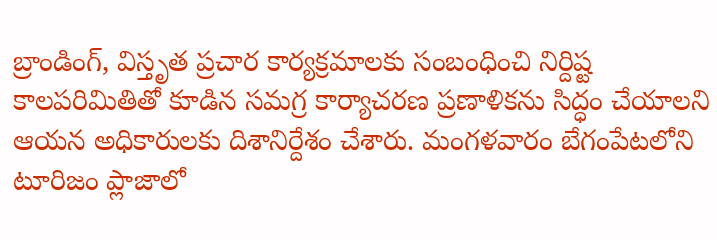బ్రాండింగ్, విస్తృత ప్రచార కార్యక్రమాలకు సంబంధించి నిర్దిష్ట కాలపరిమితితో కూడిన సమగ్ర కార్యాచరణ ప్రణాళికను సిద్ధం చేయాలని ఆయన అధికారులకు దిశానిర్దేశం చేశారు. మంగ‌ళ‌వారం బేగంపేటలోని టూరిజం ప్లాజాలో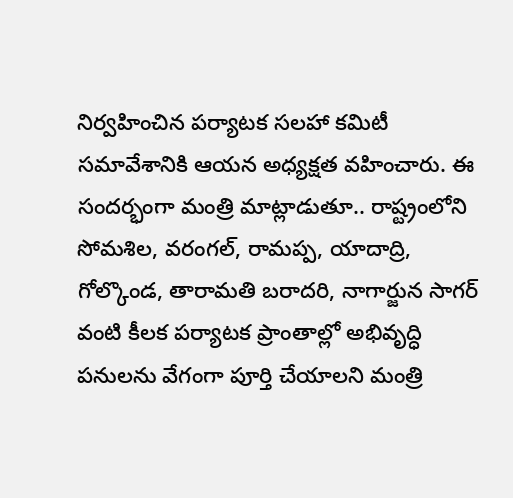నిర్వహించిన పర్యాటక సలహా కమిటీ సమావేశానికి ఆయన అధ్యక్షత వహించారు. ఈ సందర్భంగా మంత్రి మాట్లాడుతూ.. రాష్ట్రంలోని సోమశిల, వరంగల్, రామప్ప, యాదాద్రి, గోల్కొండ, తారామతి బరాదరి, నాగార్జున సాగర్ వంటి కీలక పర్యాటక ప్రాంతాల్లో అభివృద్ధి పనులను వేగంగా పూర్తి చేయాల‌ని మంత్రి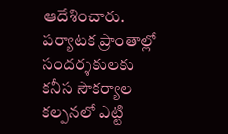ఆదేశించారు. పర్యాటక ప్రాంతాల్లో సందర్శకులకు కనీస సౌకర్యాల కల్పనలో ఎట్టి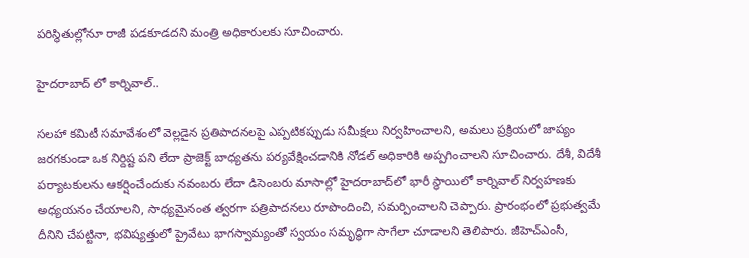పరిస్థితుల్లోనూ రాజీ పడకూడదని మంత్రి అధికారులకు సూచించారు.

హైదరాబాద్ లో కార్నివాల్..

సలహా కమిటీ సమావేశంలో వెల్లడైన ప్రతిపాదనలపై ఎప్పటికప్పుడు సమీక్షలు నిర్వహించాలని, అమలు ప్రక్రియలో జాప్యం జరగకుండా ఒక నిర్దిష్ట పని లేదా ప్రాజెక్ట్ బాధ్యతను పర్యవేక్షించడానికి నోడల్ అధికారికి అప్ప‌గించాల‌ని సూచించారు. దేశీ, విదేశీ పర్యాటకులను ఆకర్షించేందుకు నవంబరు లేదా డిసెంబరు మాసాల్లో హైదరాబాద్‌లో భారీ స్థాయిలో కార్నివాల్‌ నిర్వహణ‌కు అధ్య‌య‌నం చేయాలని, సాధ్య‌మైనంత త్వ‌ర‌గా ప‌త్రిపాద‌న‌లు రూపొందించి, స‌మ‌ర్పించాల‌ని చెప్పారు. ప్రారంభంలో ప్రభుత్వమే దీనిని చేపట్టినా, భవిష్యత్తులో ప్రైవేటు భాగస్వామ్యంతో స్వయం సమృద్ధిగా సాగేలా చూడాలని తెలిపారు. జీహెచ్ఎంసీ,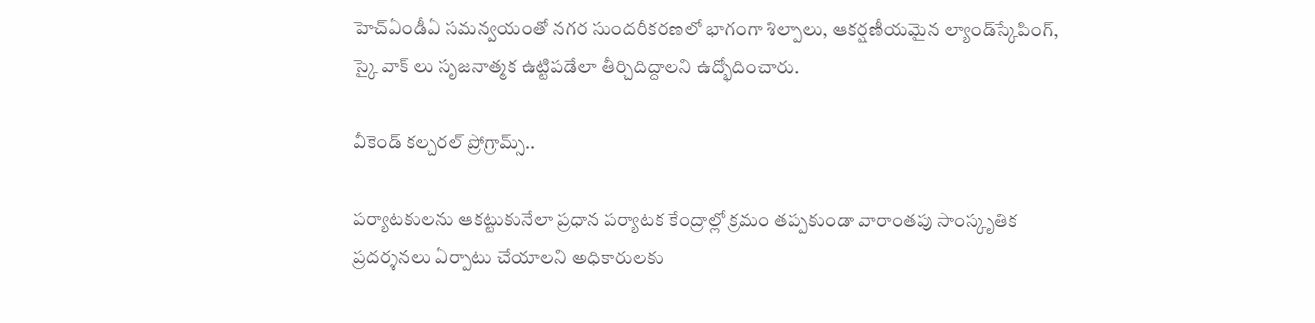హెచ్ఏండీఏ స‌మ‌న్వ‌యంతో నగర సుందరీకరణలో భాగంగా శిల్పాలు, ఆకర్షణీయమైన ల్యాండ్‌స్కేపింగ్‌, స్కై వాక్ లు సృజనాత్మక ఉట్టిప‌డేలా తీర్చిదిద్దాల‌ని ఉద్భోదించారు.

వీకెండ్ కల్చరల్ ప్రోగ్రామ్స్..

పర్యాటకులను ఆక‌ట్టుకునేలా ప్రధాన ప‌ర్యాట‌క కేంద్రాల్లో క్రమం తప్పకుండా వారాంతపు సాంస్కృతిక ప్రదర్శనలు ఏర్పాటు చేయాలని అధికారులకు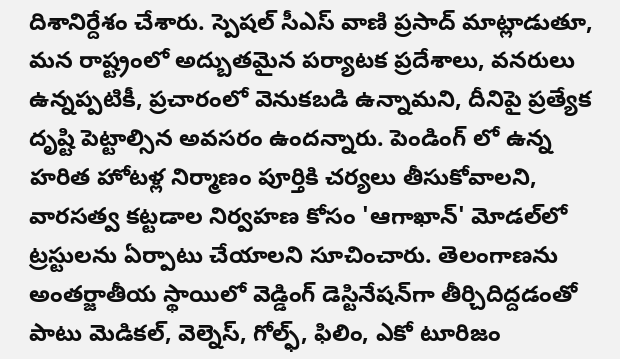దిశానిర్దేశం చేశారు. స్పెష‌ల్ సీఎస్ వాణి ప్ర‌సాద్ మాట్లాడుతూ, మ‌న రాష్ట్రంలో అద్బుత‌మైన ప‌ర్యాట‌క ప్ర‌దేశాలు, వ‌న‌రులు ఉన్నప్ప‌టికీ, ప్ర‌చారంలో వెనుక‌బ‌డి ఉన్నామని, దీనిపై ప్ర‌త్యేక దృష్టి పెట్టాల్సిన అవ‌స‌రం ఉంద‌న్నారు. పెండింగ్ లో ఉన్న హ‌రిత హోట‌ళ్ల నిర్మాణం పూర్తికి చ‌ర్య‌లు తీసుకోవాల‌ని, వారసత్వ కట్టడాల నిర్వహణ కోసం 'ఆగాఖాన్' మోడల్‌లో ట్రస్టులను ఏర్పాటు చేయాలని సూచించారు. తెలంగాణ‌ను అంతర్జాతీయ స్థాయిలో వెడ్డింగ్ డెస్టినేషన్‌గా తీర్చిదిద్దడంతో పాటు మెడికల్, వెల్నెస్, గోల్ఫ్, ఫిలిం, ఎకో టూరిజం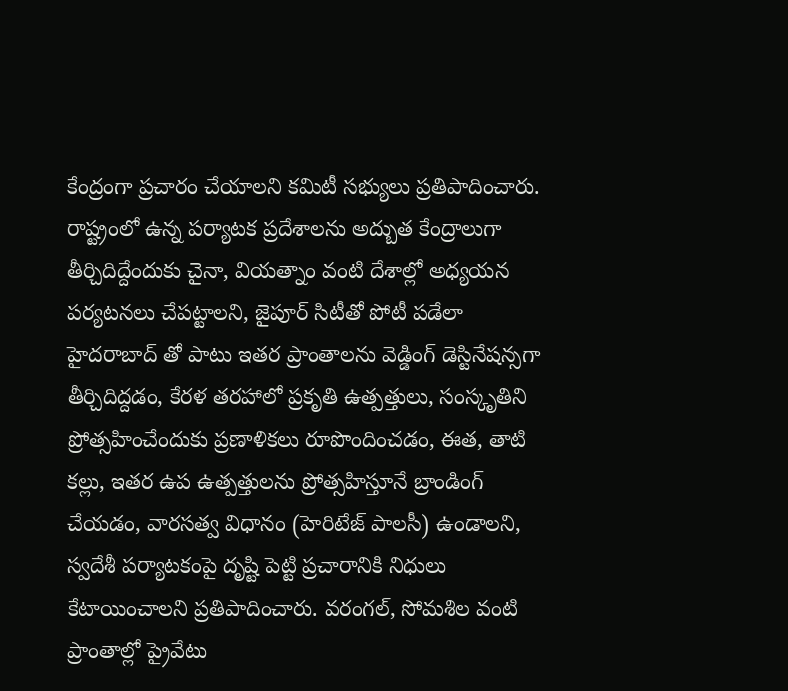కేంద్రంగా ప్రచారం చేయాలని కమిటీ సభ్యులు ప్రతిపాదించారు. రాష్ట్రంలో ఉన్న ప‌ర్యాట‌క ప్ర‌దేశాల‌ను అద్బుత కేంద్రాలుగా తీర్చిదిద్దేందుకు చైనా, వియ‌త్నాం వంటి దేశాల్లో అధ్యయన పర్యటనలు చేపట్టాలని, జైపూర్ సిటీతో పోటీ ప‌డేలా హైద‌రాబాద్ తో పాటు ఇత‌ర ప్రాంతాలను వెడ్డింగ్ డెస్టినేషన్స‌గా తీర్చిదిద్ద‌డం, కేరళ తరహాలో ప్రకృతి ఉత్పత్తులు, సంస్కృతిని ప్రోత్సహించేందుకు ప్ర‌ణాళిక‌లు రూపొందించ‌డం, ఈత‌, తాటి క‌ల్లు, ఇత‌ర ఉప ఉత్ప‌త్తుల‌ను ప్రోత్స‌హిస్తూనే బ్రాండింగ్ చేయ‌డం, వారసత్వ విధానం (హెరిటేజ్ పాలసీ) ఉండాలని, స్వదేశీ పర్యాటకంపై దృష్టి పెట్టి ప్ర‌చారానికి నిధులు కేటాయించాలని ప్ర‌తిపాదించారు. వరంగల్, సోమశిల వంటి ప్రాంతాల్లో ప్రైవేటు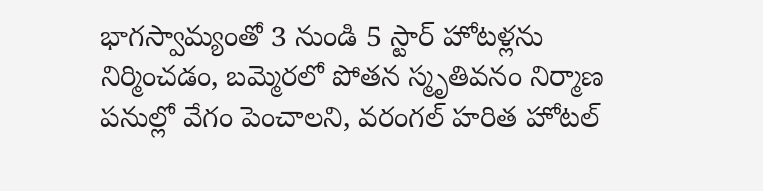భాగస్వామ్యంతో 3 నుండి 5 స్టార్ హోటళ్లను నిర్మించ‌డం, బమ్మెరలో పోతన స్మృతివనం నిర్మాణ పనుల్లో వేగం పెంచాల‌ని, వ‌రంగ‌ల్ హ‌రిత హోట‌ల్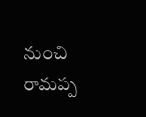నుంచి రామ‌ప్ప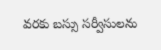వ‌ర‌కు బ‌స్సు స‌ర్వీసుల‌ను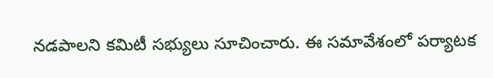న‌డ‌పాల‌ని క‌మిటీ స‌భ్యులు సూచించారు. ఈ సమావేశంలో ప‌ర్యాట‌క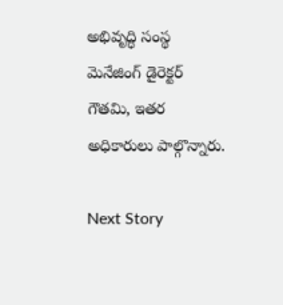అభివృద్ధి సంస్థ మెనేజింగ్ డైరెక్ట‌ర్ గౌత‌మి, ఇతర అధికారులు పాల్గొన్నారు.

Next Story